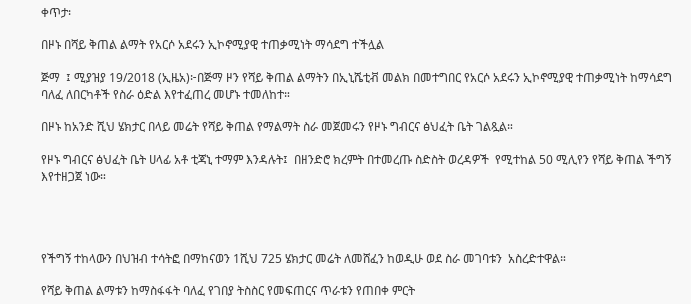ቀጥታ፡

በዞኑ በሻይ ቅጠል ልማት የአርሶ አደሩን ኢኮኖሚያዊ ተጠቃሚነት ማሳደግ ተችሏል

ጅማ  ፤ ሚያዝያ 19/2018 (ኢዜአ)፦በጅማ ዞን የሻይ ቅጠል ልማትን በኢኒሼቲቭ መልክ በመተግበር የአርሶ አደሩን ኢኮኖሚያዊ ተጠቃሚነት ከማሳደግ ባለፈ ለበርካቶች የስራ ዕድል እየተፈጠረ መሆኑ ተመለከተ።

በዞኑ ከአንድ ሺህ ሄክታር በላይ መሬት የሻይ ቅጠል የማልማት ስራ መጀመሩን የዞኑ ግብርና ፅህፈት ቤት ገልጿል።

የዞኑ ግብርና ፅህፈት ቤት ሀላፊ አቶ ቲጃኒ ተማም እንዳሉት፤  በዘንድሮ ክረምት በተመረጡ ስድስት ወረዳዎች  የሚተከል 50 ሚሊየን የሻይ ቅጠል ችግኝ እየተዘጋጀ ነው።




የችግኝ ተከላውን በህዝብ ተሳትፎ በማከናወን 1ሺህ 725 ሄክታር መሬት ለመሸፈን ከወዲሁ ወደ ስራ መገባቱን  አስረድተዋል።

የሻይ ቅጠል ልማቱን ከማስፋፋት ባለፈ የገበያ ትስስር የመፍጠርና ጥራቱን የጠበቀ ምርት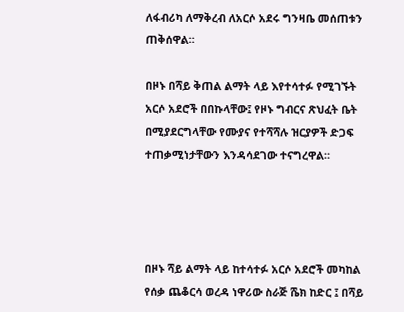ለፋብሪካ ለማቅረብ ለአርሶ አደሩ ግንዛቤ መሰጠቱን ጠቅሰዋል።

በዞኑ በሻይ ቅጠል ልማት ላይ እየተሳተፉ የሚገኙት አርሶ አደሮች በበኩላቸው፤ የዞኑ ግብርና ጽህፈት ቤት በሚያደርግላቸው የሙያና የተሻሻሉ ዝርያዎች ድጋፍ ተጠቃሚነታቸውን እንዳሳደገው ተናግረዋል።




በዞኑ ሻይ ልማት ላይ ከተሳተፉ አርሶ አደሮች መካከል የሰቃ ጨቆርሳ ወረዳ ነዋሪው ስራጅ ሼክ ከድር ፤ በሻይ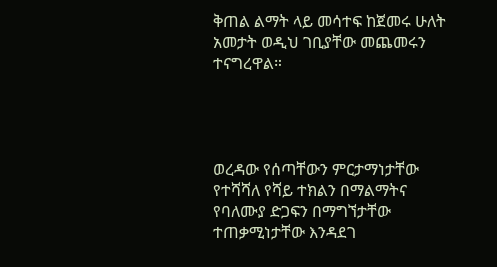ቅጠል ልማት ላይ መሳተፍ ከጀመሩ ሁለት አመታት ወዲህ ገቢያቸው መጨመሩን ተናግረዋል።




ወረዳው የሰጣቸውን ምርታማነታቸው የተሻሻለ የሻይ ተክልን በማልማትና የባለሙያ ድጋፍን በማግኘታቸው ተጠቃሚነታቸው እንዳደገ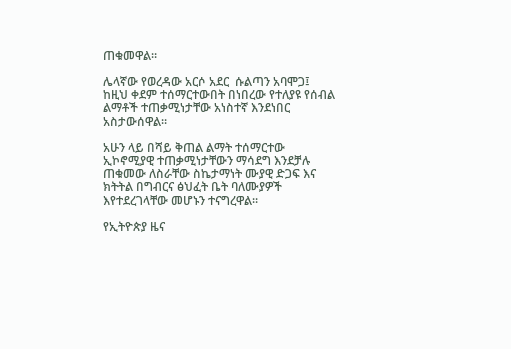ጠቁመዋል።

ሌላኛው የወረዳው አርሶ አደር  ሱልጣን አባሞጋ፤ ከዚህ ቀደም ተሰማርተውበት በነበረው የተለያዩ የሰብል ልማቶች ተጠቃሚነታቸው አነስተኛ እንደነበር አስታውሰዋል።

አሁን ላይ በሻይ ቅጠል ልማት ተሰማርተው ኢኮኖሚያዊ ተጠቃሚነታቸውን ማሳደግ እንደቻሉ ጠቁመው ለስራቸው ስኬታማነት ሙያዊ ድጋፍ እና ክትትል በግብርና ፅህፈት ቤት ባለሙያዎች እየተደረገላቸው መሆኑን ተናግረዋል።

የኢትዮጵያ ዜና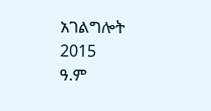አገልግሎት
2015
ዓ.ም